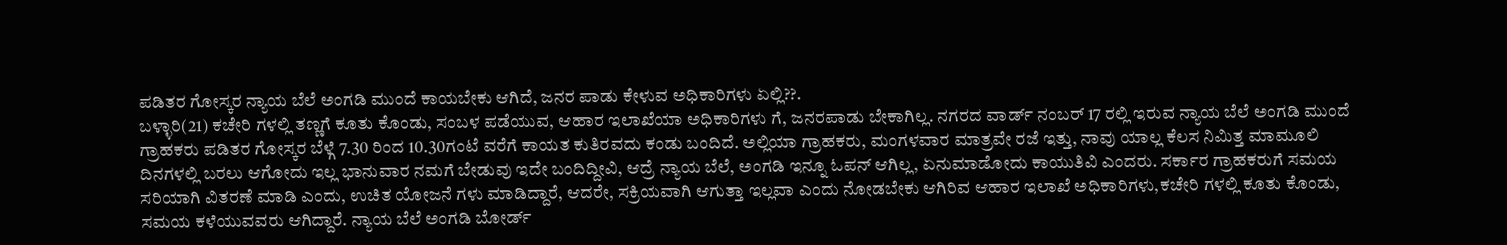ಪಡಿತರ ಗೋಸ್ಕರ ನ್ಯಾಯ ಬೆಲೆ ಅಂಗಡಿ ಮುಂದೆ ಕಾಯಬೇಕು ಆಗಿದೆ, ಜನರ ಪಾಡು ಕೇಳುವ ಅಧಿಕಾರಿಗಳು ಏಲ್ಲಿ??.
ಬಳ್ಳಾರಿ(21) ಕಚೇರಿ ಗಳಲ್ಲಿ ತಣ್ಣಗೆ ಕೂತು ಕೊಂಡು, ಸಂಬಳ ಪಡೆಯುವ, ಆಹಾರ ಇಲಾಖೆಯಾ ಅಧಿಕಾರಿಗಳು ಗೆ, ಜನರಪಾಡು ಬೇಕಾಗಿಲ್ಲ. ನಗರದ ವಾರ್ಡ್ ನಂಬರ್ 17 ರಲ್ಲಿ ಇರುವ ನ್ಯಾಯ ಬೆಲೆ ಅಂಗಡಿ ಮುಂದೆ ಗ್ರಾಹಕರು ಪಡಿತರ ಗೋಸ್ಕರ ಬೆಳ್ಗೆ 7.30 ರಿಂದ 10.30ಗಂಟೆ ವರೆಗೆ ಕಾಯತ ಕುತಿರವದು ಕಂಡು ಬಂದಿದೆ. ಅಲ್ಲಿಯಾ ಗ್ರಾಹಕರು, ಮಂಗಳವಾರ ಮಾತ್ರವೇ ರಜೆ ಇತ್ತು, ನಾವು ಯಾಲ್ಲ ಕೆಲಸ ನಿಮಿತ್ತ ಮಾಮೂಲಿ ದಿನಗಳಲ್ಲಿ ಬರಲು ಆಗೋದು ಇಲ್ಲ ಭಾನುವಾರ ನಮಗೆ ಬೇಡುವು ಇದೇ ಬಂದಿದ್ದೀವಿ, ಆದ್ರೆ ನ್ಯಾಯ ಬೆಲೆ, ಅಂಗಡಿ ಇನ್ನೂ ಓಪನ್ ಆಗಿಲ್ಲ, ಏನುಮಾಡೋದು ಕಾಯುತಿವಿ ಎಂದರು. ಸರ್ಕಾರ ಗ್ರಾಹಕರುಗೆ ಸಮಯ ಸರಿಯಾಗಿ ವಿತರಣೆ ಮಾಡಿ ಎಂದು, ಉಚಿತ ಯೋಜನೆ ಗಳು ಮಾಡಿದ್ದಾರೆ, ಆದರೇ, ಸಕ್ರಿಯವಾಗಿ ಆಗುತ್ತಾ ಇಲ್ಲವಾ ಎಂದು ನೋಡಬೇಕು ಆಗಿರಿವ ಆಹಾರ ಇಲಾಖೆ ಅಧಿಕಾರಿಗಳು,ಕಚೇರಿ ಗಳಲ್ಲಿ ಕೂತು ಕೊಂಡು, ಸಮಯ ಕಳೆಯುವವರು ಆಗಿದ್ದಾರೆ. ನ್ಯಾಯ ಬೆಲೆ ಅಂಗಡಿ ಬೋರ್ಡ್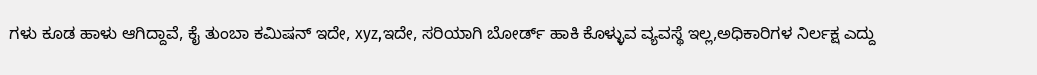ಗಳು ಕೂಡ ಹಾಳು ಆಗಿದ್ದಾವೆ, ಕೈ ತುಂಬಾ ಕಮಿಷನ್ ಇದೇ, xyz,ಇದೇ, ಸರಿಯಾಗಿ ಬೋರ್ಡ್ ಹಾಕಿ ಕೊಳ್ಳುವ ವ್ಯವಸ್ಥೆ ಇಲ್ಲ,ಅಧಿಕಾರಿಗಳ ನಿರ್ಲಕ್ಷ ಎದ್ದು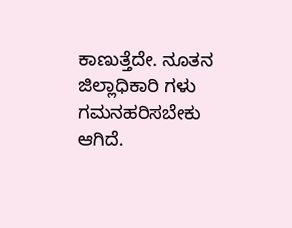ಕಾಣುತ್ತೆದೇ. ನೂತನ ಜಿಲ್ಲಾಧಿಕಾರಿ ಗಳು ಗಮನಹರಿಸಬೇಕು ಆಗಿದೆ.